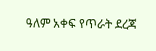ዓለም አቀፍ የጥራት ደረጃ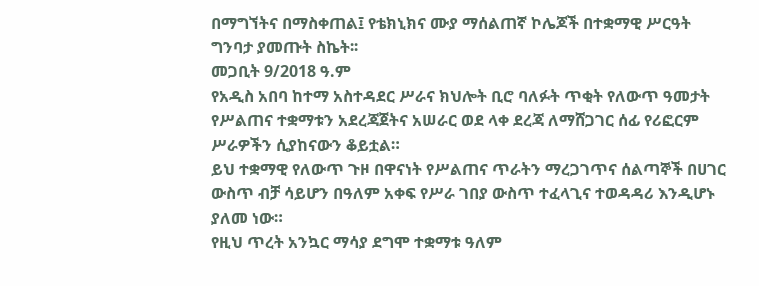በማግኘትና በማስቀጠል፤ የቴክኒክና ሙያ ማሰልጠኛ ኮሌጆች በተቋማዊ ሥርዓት ግንባታ ያመጡት ስኬት፡፡
መጋቢት 9/2018 ዓ.ም
የአዲስ አበባ ከተማ አስተዳደር ሥራና ክህሎት ቢሮ ባለፉት ጥቂት የለውጥ ዓመታት የሥልጠና ተቋማቱን አደረጃጀትና አሠራር ወደ ላቀ ደረጃ ለማሸጋገር ሰፊ የሪፎርም ሥራዎችን ሲያከናውን ቆይቷል።
ይህ ተቋማዊ የለውጥ ጉዞ በዋናነት የሥልጠና ጥራትን ማረጋገጥና ሰልጣኞች በሀገር ውስጥ ብቻ ሳይሆን በዓለም አቀፍ የሥራ ገበያ ውስጥ ተፈላጊና ተወዳዳሪ እንዲሆኑ ያለመ ነው።
የዚህ ጥረት አንኳር ማሳያ ደግሞ ተቋማቱ ዓለም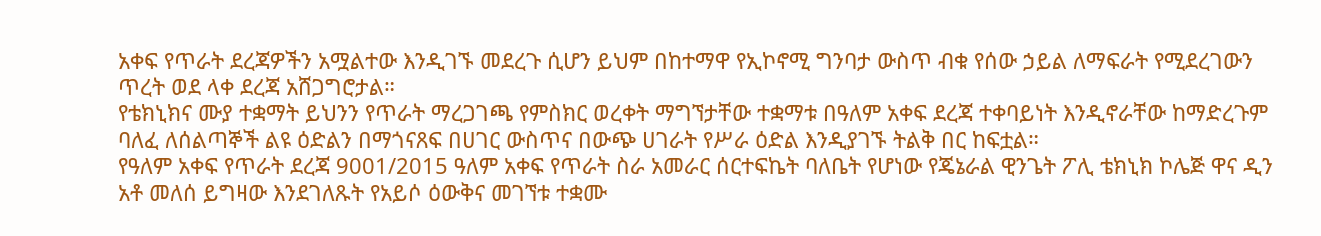አቀፍ የጥራት ደረጃዎችን አሟልተው እንዲገኙ መደረጉ ሲሆን ይህም በከተማዋ የኢኮኖሚ ግንባታ ውስጥ ብቁ የሰው ኃይል ለማፍራት የሚደረገውን ጥረት ወደ ላቀ ደረጃ አሸጋግሮታል።
የቴክኒክና ሙያ ተቋማት ይህንን የጥራት ማረጋገጫ የምስክር ወረቀት ማግኘታቸው ተቋማቱ በዓለም አቀፍ ደረጃ ተቀባይነት እንዲኖራቸው ከማድረጉም ባለፈ ለሰልጣኞች ልዩ ዕድልን በማጎናጸፍ በሀገር ውስጥና በውጭ ሀገራት የሥራ ዕድል እንዲያገኙ ትልቅ በር ከፍቷል።
የዓለም አቀፍ የጥራት ደረጃ 9001/2015 ዓለም አቀፍ የጥራት ስራ አመራር ሰርተፍኬት ባለቤት የሆነው የጄኔራል ዊንጌት ፖሊ ቴክኒክ ኮሌጅ ዋና ዲን አቶ መለሰ ይግዛው እንደገለጹት የአይሶ ዕውቅና መገኘቱ ተቋሙ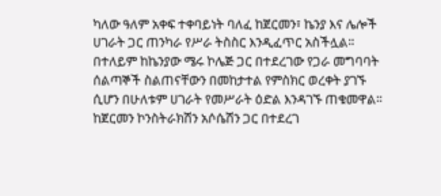ካለው ዓለም አቀፍ ተቀባይነት ባለፈ ከጀርመን፣ ኬንያ እና ሌሎች ሀገራት ጋር ጠንካራ የሥራ ትስስር እንዲፈጥር አስችሏል።
በተለይም ከኬንያው ሜሩ ኮሌጅ ጋር በተደረገው የጋራ መግባባት ሰልጣኞች ስልጠናቸውን በመከታተል የምስክር ወረቀት ያገኙ ሲሆን በሁለቱም ሀገራት የመሥራት ዕድል እንዳገኙ ጠቁመዋል፡፡
ከጀርመን ኮንስትራክሽን አሶሴሽን ጋር በተደረገ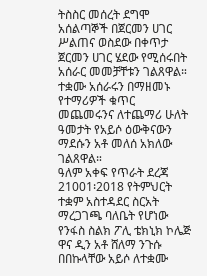ትስስር መሰረት ደግሞ አሰልጣኞች በጀርመን ሀገር ሥልጠና ወስደው በቀጥታ ጀርመን ሀገር ሄደው የሚሰሩበት አሰራር መመቻቸቱን ገልጸዋል።
ተቋሙ አሰራሩን በማዘመኑ የተማሪዎች ቁጥር መጨመሩንና ለተጨማሪ ሁለት ዓመታት የአይሶ ዕውቅናውን ማደሱን አቶ መለሰ አክለው ገልጸዋል።
ዓለም አቀፍ የጥራት ደረጃ 21001፡2018 የትምህርት ተቋም አስተዳደር ስርአት ማረጋገጫ ባለቤት የሆነው የንፋስ ስልክ ፖሊ ቴክኒክ ኮሌጅ ዋና ዲን አቶ ሸለማ ንጉሱ በበኩላቸው አይሶ ለተቋሙ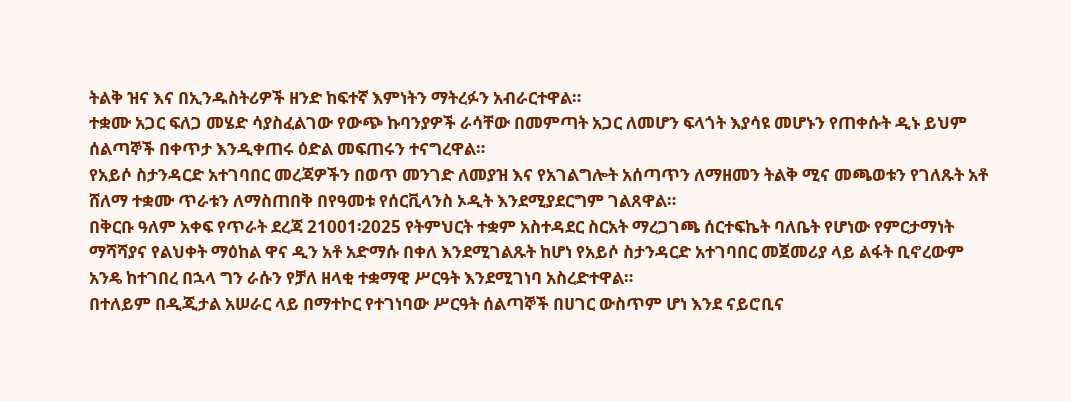ትልቅ ዝና እና በኢንዱስትሪዎች ዘንድ ከፍተኛ እምነትን ማትረፉን አብራርተዋል።
ተቋሙ አጋር ፍለጋ መሄድ ሳያስፈልገው የውጭ ኩባንያዎች ራሳቸው በመምጣት አጋር ለመሆን ፍላጎት እያሳዩ መሆኑን የጠቀሱት ዲኑ ይህም ሰልጣኞች በቀጥታ እንዲቀጠሩ ዕድል መፍጠሩን ተናግረዋል።
የአይሶ ስታንዳርድ አተገባበር መረጃዎችን በወጥ መንገድ ለመያዝ እና የአገልግሎት አሰጣጥን ለማዘመን ትልቅ ሚና መጫወቱን የገለጹት አቶ ሸለማ ተቋሙ ጥራቱን ለማስጠበቅ በየዓመቱ የሰርቪላንስ ኦዲት እንደሚያደርግም ገልጸዋል።
በቅርቡ ዓለም አቀፍ የጥራት ደረጃ 21001፡2025 የትምህርት ተቋም አስተዳደር ስርአት ማረጋገጫ ሰርተፍኬት ባለቤት የሆነው የምርታማነት ማሻሻያና የልህቀት ማዕከል ዋና ዲን አቶ አድማሱ በቀለ እንደሚገልጹት ከሆነ የአይሶ ስታንዳርድ አተገባበር መጀመሪያ ላይ ልፋት ቢኖረውም አንዴ ከተገበረ በኋላ ግን ራሱን የቻለ ዘላቂ ተቋማዊ ሥርዓት እንደሚገነባ አስረድተዋል።
በተለይም በዲጂታል አሠራር ላይ በማተኮር የተገነባው ሥርዓት ሰልጣኞች በሀገር ውስጥም ሆነ እንደ ናይሮቢና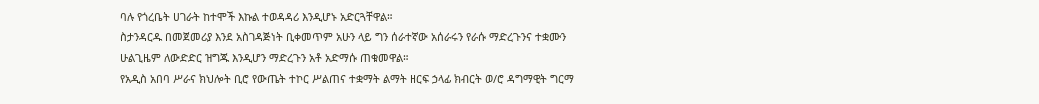ባሉ የጎረቤት ሀገራት ከተሞች እኩል ተወዳዳሪ እንዲሆኑ አድርጓቸዋል።
ስታንዳርዱ በመጀመሪያ እንደ አስገዳጅነት ቢቀመጥም አሁን ላይ ግን ሰራተኛው አሰራሩን የራሱ ማድረጉንና ተቋሙን ሁልጊዜም ለውድድር ዝግጁ እንዲሆን ማድረጉን አቶ አድማሱ ጠቁመዋል።
የአዲስ አበባ ሥራና ክህሎት ቢሮ የውጤት ተኮር ሥልጠና ተቋማት ልማት ዘርፍ ኃላፊ ክብርት ወ/ሮ ዳግማዊት ግርማ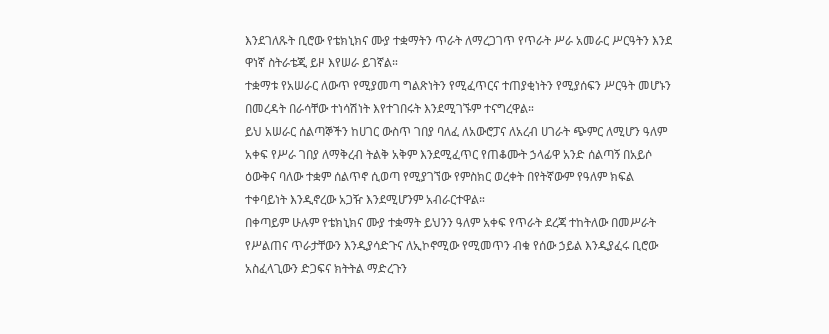እንደገለጹት ቢሮው የቴክኒክና ሙያ ተቋማትን ጥራት ለማረጋገጥ የጥራት ሥራ አመራር ሥርዓትን እንደ ዋነኛ ስትራቴጂ ይዞ እየሠራ ይገኛል።
ተቋማቱ የአሠራር ለውጥ የሚያመጣ ግልጽነትን የሚፈጥርና ተጠያቂነትን የሚያሰፍን ሥርዓት መሆኑን በመረዳት በራሳቸው ተነሳሽነት እየተገበሩት እንደሚገኙም ተናግረዋል።
ይህ አሠራር ሰልጣኞችን ከሀገር ውስጥ ገበያ ባለፈ ለአውሮፓና ለአረብ ሀገራት ጭምር ለሚሆን ዓለም አቀፍ የሥራ ገበያ ለማቅረብ ትልቅ አቅም እንደሚፈጥር የጠቆሙት ኃላፊዋ አንድ ሰልጣኝ በአይሶ ዕውቅና ባለው ተቋም ሰልጥኖ ሲወጣ የሚያገኘው የምስክር ወረቀት በየትኛውም የዓለም ክፍል ተቀባይነት እንዲኖረው አጋዥ እንደሚሆንም አብራርተዋል።
በቀጣይም ሁሉም የቴክኒክና ሙያ ተቋማት ይህንን ዓለም አቀፍ የጥራት ደረጃ ተከትለው በመሥራት የሥልጠና ጥራታቸውን እንዲያሳድጉና ለኢኮኖሚው የሚመጥን ብቁ የሰው ኃይል እንዲያፈሩ ቢሮው አስፈላጊውን ድጋፍና ክትትል ማድረጉን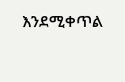እንደሚቀጥል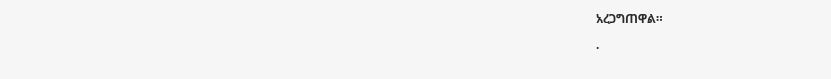አረጋግጠዋል።

.